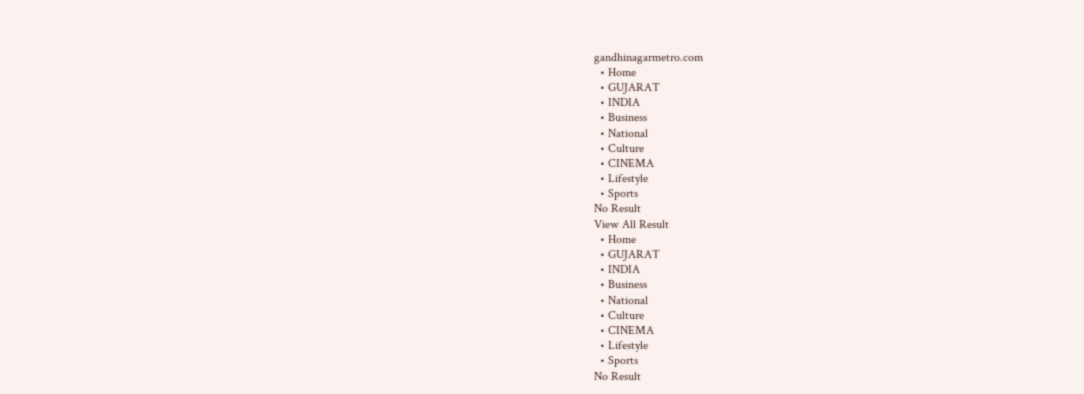gandhinagarmetro.com
  • Home
  • GUJARAT
  • INDIA
  • Business
  • National
  • Culture
  • CINEMA
  • Lifestyle
  • Sports
No Result
View All Result
  • Home
  • GUJARAT
  • INDIA
  • Business
  • National
  • Culture
  • CINEMA
  • Lifestyle
  • Sports
No Result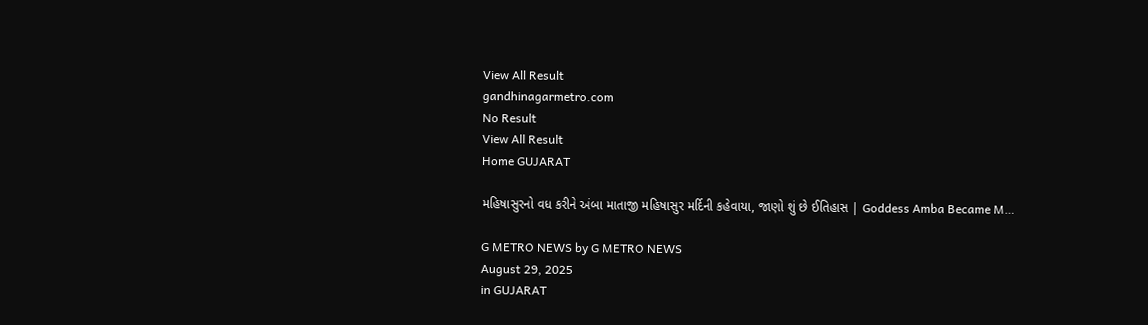View All Result
gandhinagarmetro.com
No Result
View All Result
Home GUJARAT

મહિષાસુરનો વધ કરીને અંબા માતાજી મહિષાસુર મર્દિની કહેવાયા, જાણો શું છે ઈતિહાસ | Goddess Amba Became M…

G METRO NEWS by G METRO NEWS
August 29, 2025
in GUJARAT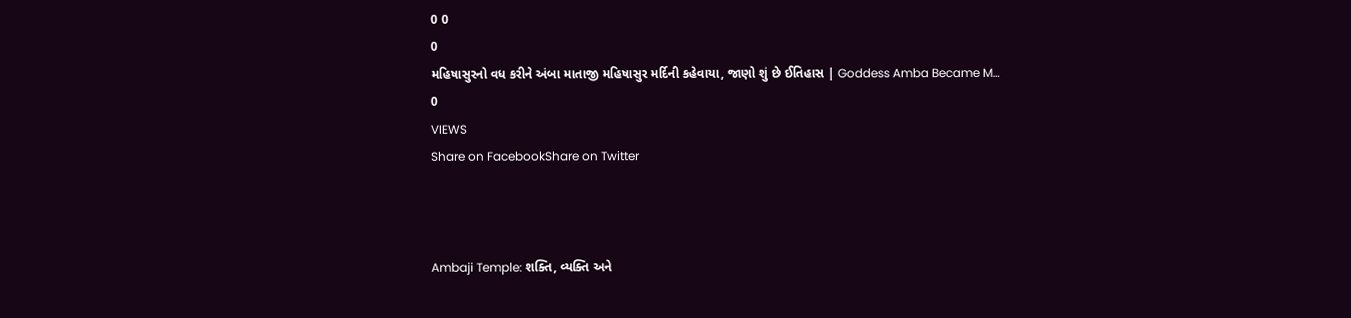0 0
0
મહિષાસુરનો વધ કરીને અંબા માતાજી મહિષાસુર મર્દિની કહેવાયા, જાણો શું છે ઈતિહાસ | Goddess Amba Became M…
0
VIEWS
Share on FacebookShare on Twitter



Ambaji Temple: શક્તિ, વ્યક્તિ અને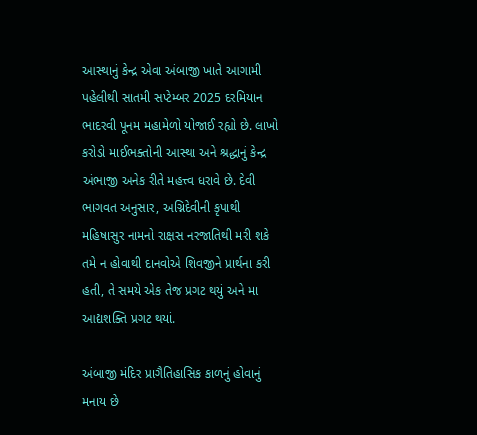આસ્થાનું કેન્દ્ર એવા અંબાજી ખાતે આગામી પહેલીથી સાતમી સપ્ટેમ્બર 2025 દરમિયાન ભાદરવી પૂનમ મહામેળો યોજાઈ રહ્યો છે. લાખો કરોડો માઈભક્તોની આસ્થા અને શ્રદ્ધાનું કેન્દ્ર અંભાજી અનેક રીતે મહત્ત્વ ધરાવે છે. દેવી ભાગવત અનુસાર, અગ્નિદેવીની કૃપાથી મહિષાસુર નામનો રાક્ષસ નરજાતિથી મરી શકે તમે ન હોવાથી દાનવોએ શિવજીને પ્રાર્થના કરી હતી, તે સમયે એક તેજ પ્રગટ થયું અને મા આદ્યશક્તિ પ્રગટ થયાં.

અંબાજી મંદિર પ્રાગૈતિહાસિક કાળનું હોવાનું મનાય છે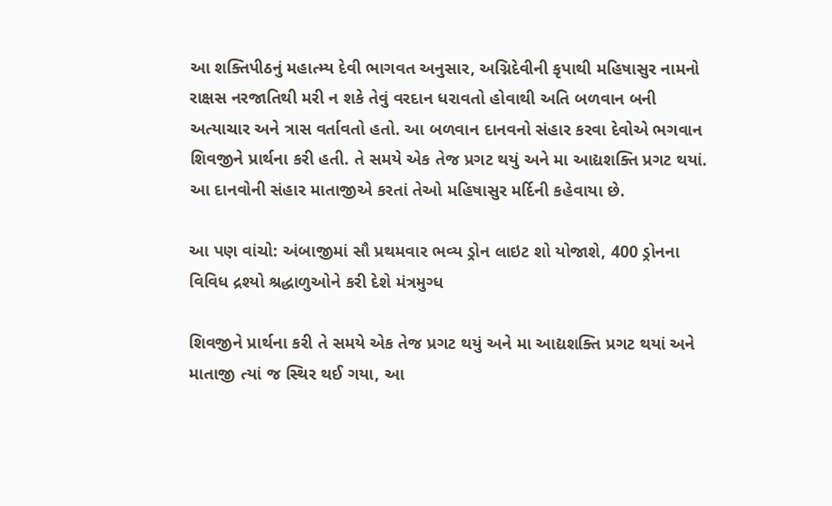આ શક્તિપીઠનું મહાત્મ્ય દેવી ભાગવત અનુસાર, અગ્નિદેવીની કૃપાથી મહિષાસુર નામનો રાક્ષસ નરજાતિથી મરી ન શકે તેવું વરદાન ધરાવતો હોવાથી અતિ બળવાન બની અત્યાચાર અને ત્રાસ વર્તાવતો હતો. આ બળવાન દાનવનો સંહાર કરવા દેવોએ ભગવાન શિવજીને પ્રાર્થના કરી હતી. તે સમયે એક તેજ પ્રગટ થયું અને મા આદ્યશક્તિ પ્રગટ થયાં. આ દાનવોની સંહાર માતાજીએ કરતાં તેઓ મહિષાસુર મર્દિની કહેવાયા છે.

આ પણ વાંચો: અંબાજીમાં સૌ પ્રથમવાર ભવ્ય ડ્રોન લાઇટ શો યોજાશે, 400 ડ્રોનના વિવિધ દ્રશ્યો શ્રદ્ધાળુઓને કરી દેશે મંત્રમુગ્ધ

શિવજીને પ્રાર્થના કરી તે સમયે એક તેજ પ્રગટ થયું અને મા આદ્યશક્તિ પ્રગટ થયાં અને માતાજી ત્યાં જ સ્થિર થઈ ગયા, આ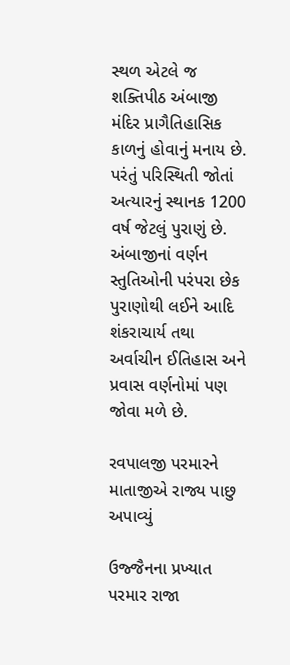સ્થળ એટલે જ શક્તિપીઠ અંબાજી મંદિર પ્રાગૈતિહાસિક કાળનું હોવાનું મનાય છે. પરંતું પરિસ્થિતી જોતાં અત્યારનું સ્થાનક 1200 વર્ષ જેટલું પુરાણું છે. અંબાજીનાં વર્ણન સ્તુતિઓની પરંપરા છેક પુરાણોથી લઈને આદિ શંકરાચાર્ય તથા અર્વાચીન ઈતિહાસ અને પ્રવાસ વર્ણનોમાં પણ જોવા મળે છે.

રવપાલજી પરમારને માતાજીએ રાજ્ય પાછુ અપાવ્યું

ઉજ્જૈનના પ્રખ્યાત પરમાર રાજા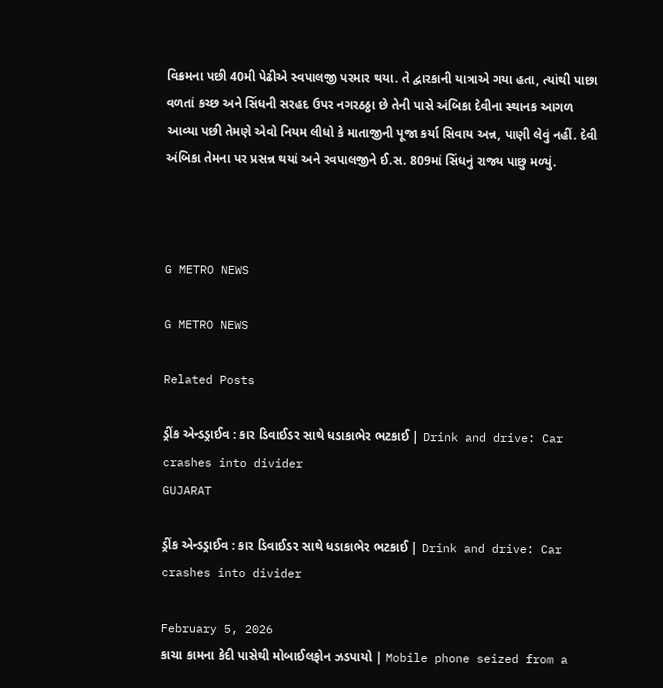વિક્રમના પછી 40મી પેઢીએ સ્વપાલજી પરમાર થયા. તે દ્વારકાની યાત્રાએ ગયા હતા, ત્યાંથી પાછા વળતાં કચ્છ અને સિંધની સરહદ ઉપર નગરઠઠ્ઠા છે તેની પાસે અંબિકા દેવીના સ્થાનક આગળ આવ્યા પછી તેમણે એવો નિયમ લીધો કે માતાજીની પૂજા કર્યા સિવાય અન્ન, પાણી લેવું નહીં. દેવી અંબિકા તેમના પર પ્રસન્ન થયાં અને રવપાલજીને ઈ.સ. 809માં સિંધનું રાજ્ય પાછુ મળ્યું.



G METRO NEWS

G METRO NEWS

Related Posts

ડ્રીંક એન્ડડ્રાઈવ : કાર ડિવાઈડર સાથે ધડાકાભેર ભટકાઈ | Drink and drive: Car crashes into divider
GUJARAT

ડ્રીંક એન્ડડ્રાઈવ : કાર ડિવાઈડર સાથે ધડાકાભેર ભટકાઈ | Drink and drive: Car crashes into divider

February 5, 2026
કાચા કામના કેદી પાસેથી મોબાઈલફોન ઝડપાયો | Mobile phone seized from a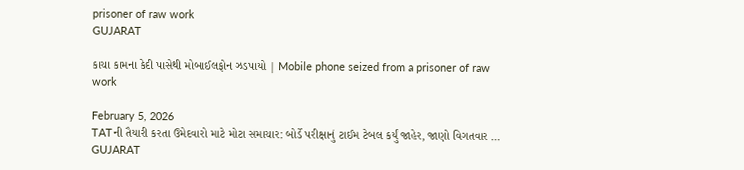prisoner of raw work
GUJARAT

કાચા કામના કેદી પાસેથી મોબાઈલફોન ઝડપાયો | Mobile phone seized from a prisoner of raw work

February 5, 2026
TATની તૈયારી કરતા ઉમેદવારો માટે મોટા સમાચાર: બોર્ડે પરીક્ષાનું ટાઈમ ટેબલ કર્યું જાહેર, જાણો વિગતવાર …
GUJARAT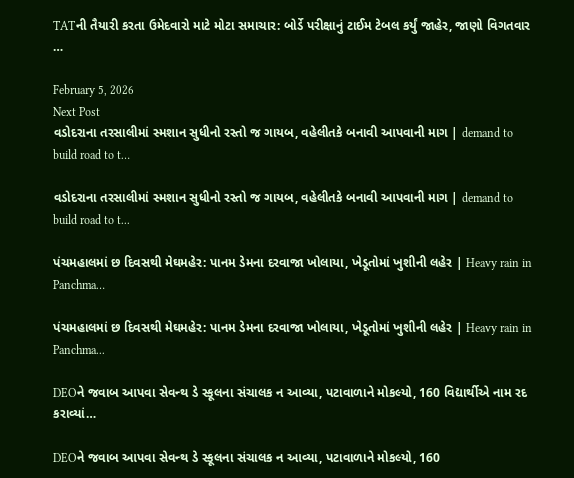TATની તૈયારી કરતા ઉમેદવારો માટે મોટા સમાચાર: બોર્ડે પરીક્ષાનું ટાઈમ ટેબલ કર્યું જાહેર, જાણો વિગતવાર …

February 5, 2026
Next Post
વડોદરાના તરસાલીમાં સ્મશાન સુધીનો રસ્તો જ ગાયબ, વહેલીતકે બનાવી આપવાની માગ | demand to build road to t…

વડોદરાના તરસાલીમાં સ્મશાન સુધીનો રસ્તો જ ગાયબ, વહેલીતકે બનાવી આપવાની માગ | demand to build road to t...

પંચમહાલમાં છ દિવસથી મેઘમહેર: પાનમ ડેમના દરવાજા ખોલાયા, ખેડૂતોમાં ખુશીની લહેર | Heavy rain in Panchma…

પંચમહાલમાં છ દિવસથી મેઘમહેર: પાનમ ડેમના દરવાજા ખોલાયા, ખેડૂતોમાં ખુશીની લહેર | Heavy rain in Panchma...

DEOને જવાબ આપવા સેવન્થ ડે સ્કૂલના સંચાલક ન આવ્યા, પટાવાળાને મોકલ્યો, 160 વિદ્યાર્થીએ નામ રદ કરાવ્યાં…

DEOને જવાબ આપવા સેવન્થ ડે સ્કૂલના સંચાલક ન આવ્યા, પટાવાળાને મોકલ્યો, 160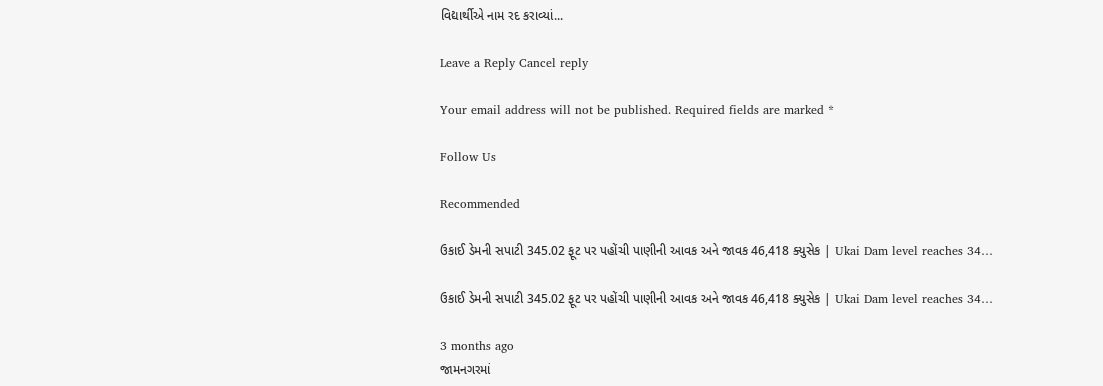વિદ્યાર્થીએ નામ રદ કરાવ્યાં...

Leave a Reply Cancel reply

Your email address will not be published. Required fields are marked *

Follow Us

Recommended

ઉકાઈ ડેમની સપાટી 345.02 ફૂટ પર પહોંચી પાણીની આવક અને જાવક 46,418 ક્યુસેક | Ukai Dam level reaches 34…

ઉકાઈ ડેમની સપાટી 345.02 ફૂટ પર પહોંચી પાણીની આવક અને જાવક 46,418 ક્યુસેક | Ukai Dam level reaches 34…

3 months ago
જામનગરમાં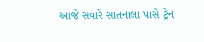આજે સવારે સાતનાલા પાસે ટ્રેન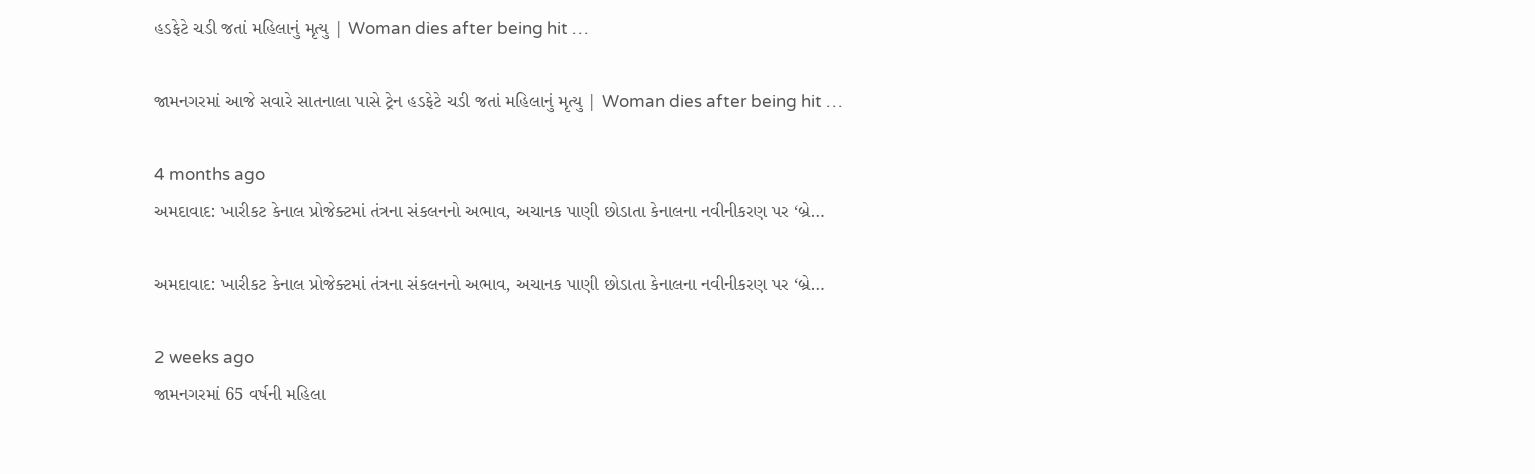હડફેટે ચડી જતાં મહિલાનું મૃત્યુ | Woman dies after being hit …

જામનગરમાં આજે સવારે સાતનાલા પાસે ટ્રેન હડફેટે ચડી જતાં મહિલાનું મૃત્યુ | Woman dies after being hit …

4 months ago
અમદાવાદ: ખારીકટ કેનાલ પ્રોજેક્ટમાં તંત્રના સંકલનનો અભાવ, અચાનક પાણી છોડાતા કેનાલના નવીનીકરણ પર ‘બ્રે…

અમદાવાદ: ખારીકટ કેનાલ પ્રોજેક્ટમાં તંત્રના સંકલનનો અભાવ, અચાનક પાણી છોડાતા કેનાલના નવીનીકરણ પર ‘બ્રે…

2 weeks ago
જામનગરમાં 65 વર્ષની મહિલા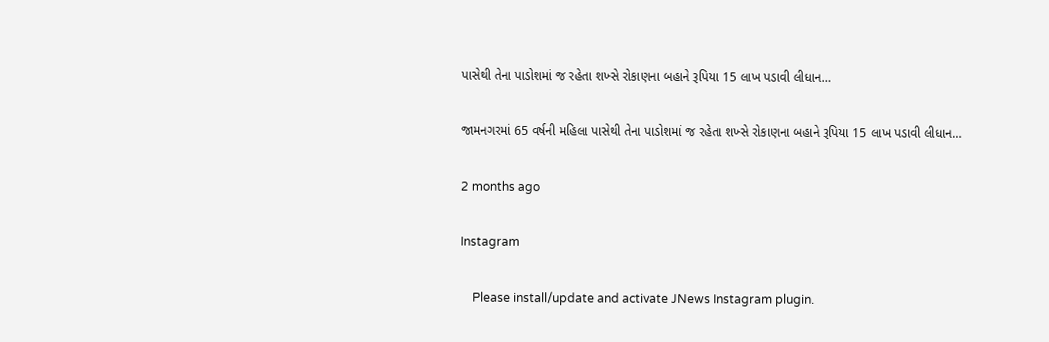પાસેથી તેના પાડોશમાં જ રહેતા શખ્સે રોકાણના બહાને રૂપિયા 15 લાખ પડાવી લીધાન…

જામનગરમાં 65 વર્ષની મહિલા પાસેથી તેના પાડોશમાં જ રહેતા શખ્સે રોકાણના બહાને રૂપિયા 15 લાખ પડાવી લીધાન…

2 months ago

Instagram

    Please install/update and activate JNews Instagram plugin.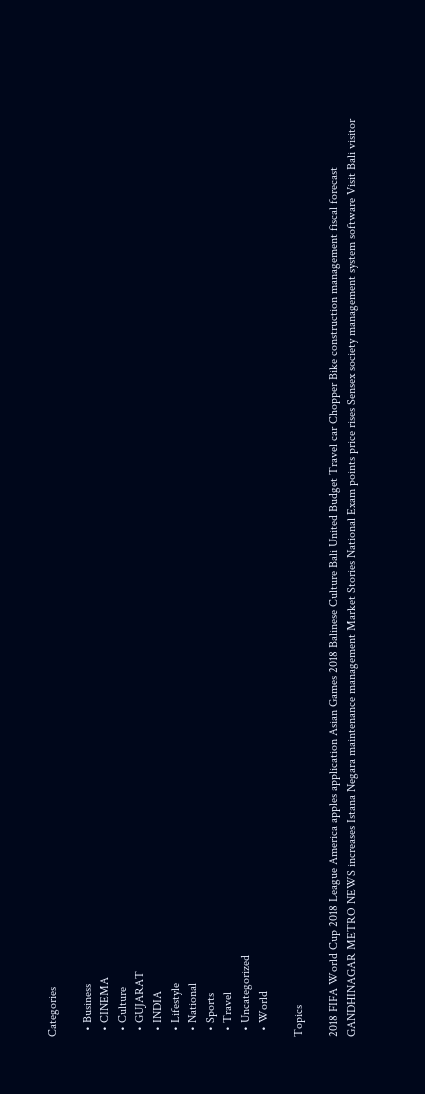Categories

  • Business
  • CINEMA
  • Culture
  • GUJARAT
  • INDIA
  • Lifestyle
  • National
  • Sports
  • Travel
  • Uncategorized
  • World

Topics

2018 FIFA World Cup 2018 League America apples application Asian Games 2018 Balinese Culture Bali United Budget Travel car Chopper Bike construction management fiscal forecast GANDHINAGAR METRO NEWS increases Istana Negara maintenance management Market Stories National Exam points price rises Sensex society management system software Visit Bali visitor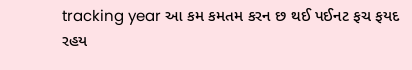tracking year આ કમ કમતમ કરન છ થઈ પઈનટ ફચ ફયદ રહય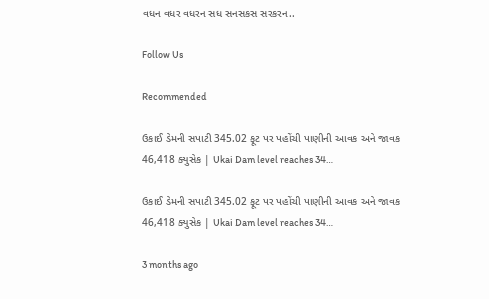વધન વધર વધરન સધ સનસકસ સરકરન..

Follow Us

Recommended

ઉકાઈ ડેમની સપાટી 345.02 ફૂટ પર પહોંચી પાણીની આવક અને જાવક 46,418 ક્યુસેક | Ukai Dam level reaches 34…

ઉકાઈ ડેમની સપાટી 345.02 ફૂટ પર પહોંચી પાણીની આવક અને જાવક 46,418 ક્યુસેક | Ukai Dam level reaches 34…

3 months ago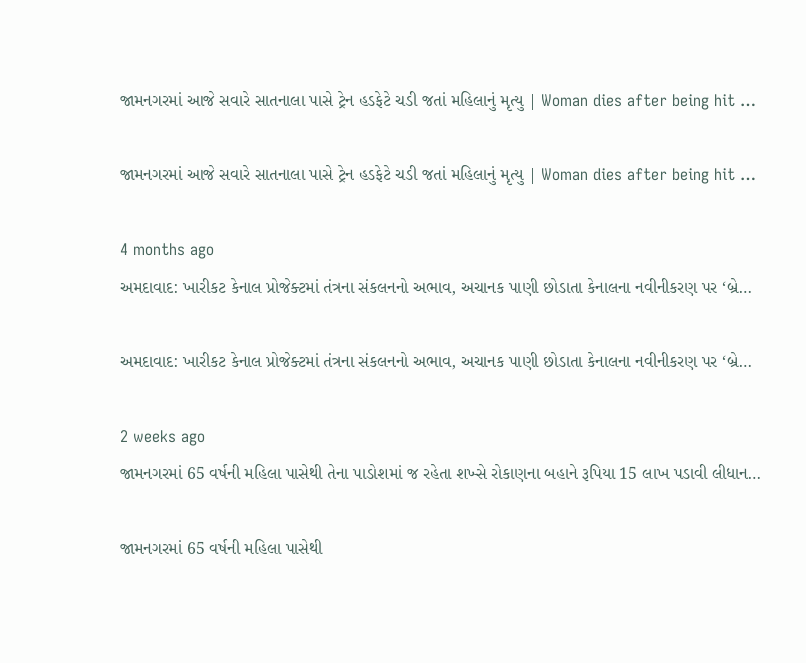જામનગરમાં આજે સવારે સાતનાલા પાસે ટ્રેન હડફેટે ચડી જતાં મહિલાનું મૃત્યુ | Woman dies after being hit …

જામનગરમાં આજે સવારે સાતનાલા પાસે ટ્રેન હડફેટે ચડી જતાં મહિલાનું મૃત્યુ | Woman dies after being hit …

4 months ago
અમદાવાદ: ખારીકટ કેનાલ પ્રોજેક્ટમાં તંત્રના સંકલનનો અભાવ, અચાનક પાણી છોડાતા કેનાલના નવીનીકરણ પર ‘બ્રે…

અમદાવાદ: ખારીકટ કેનાલ પ્રોજેક્ટમાં તંત્રના સંકલનનો અભાવ, અચાનક પાણી છોડાતા કેનાલના નવીનીકરણ પર ‘બ્રે…

2 weeks ago
જામનગરમાં 65 વર્ષની મહિલા પાસેથી તેના પાડોશમાં જ રહેતા શખ્સે રોકાણના બહાને રૂપિયા 15 લાખ પડાવી લીધાન…

જામનગરમાં 65 વર્ષની મહિલા પાસેથી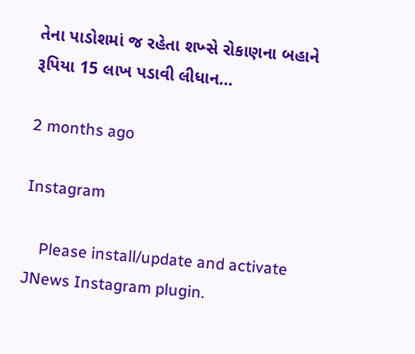તેના પાડોશમાં જ રહેતા શખ્સે રોકાણના બહાને રૂપિયા 15 લાખ પડાવી લીધાન…

2 months ago

Instagram

    Please install/update and activate JNews Instagram plugin.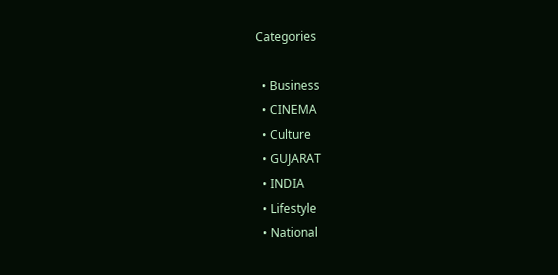Categories

  • Business
  • CINEMA
  • Culture
  • GUJARAT
  • INDIA
  • Lifestyle
  • National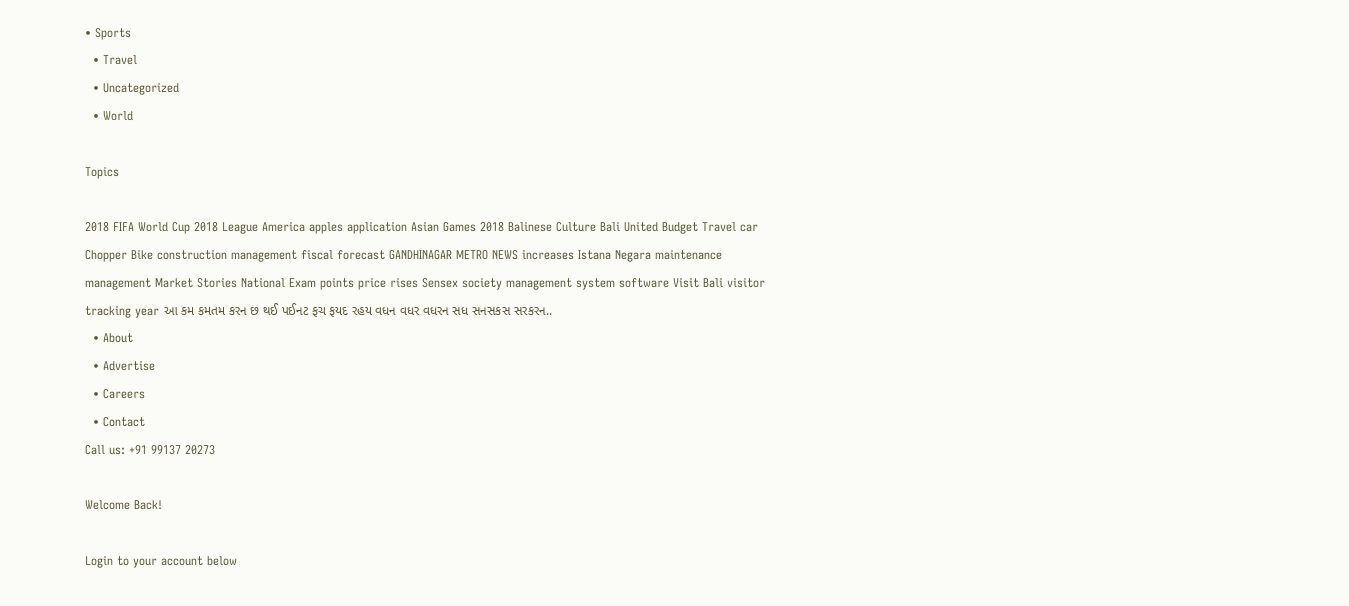• Sports
  • Travel
  • Uncategorized
  • World

Topics

2018 FIFA World Cup 2018 League America apples application Asian Games 2018 Balinese Culture Bali United Budget Travel car Chopper Bike construction management fiscal forecast GANDHINAGAR METRO NEWS increases Istana Negara maintenance management Market Stories National Exam points price rises Sensex society management system software Visit Bali visitor tracking year આ કમ કમતમ કરન છ થઈ પઈનટ ફચ ફયદ રહય વધન વધર વધરન સધ સનસકસ સરકરન..
  • About
  • Advertise
  • Careers
  • Contact
Call us: +91 99137 20273

Welcome Back!

Login to your account below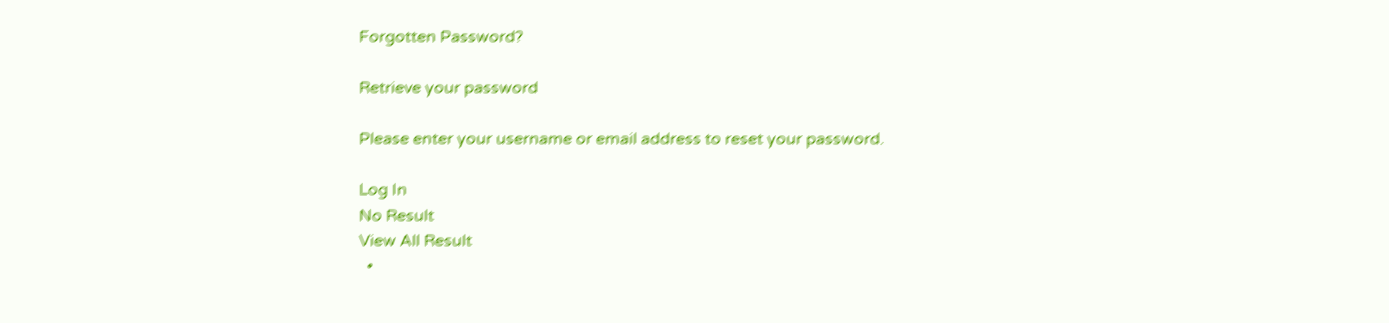Forgotten Password?

Retrieve your password

Please enter your username or email address to reset your password.

Log In
No Result
View All Result
  •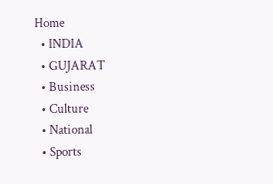Home
  • INDIA
  • GUJARAT
  • Business
  • Culture
  • National
  • Sports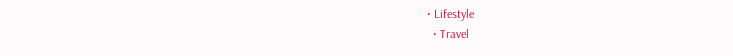• Lifestyle
  • Travel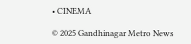• CINEMA

© 2025 Gandhinagar Metro News